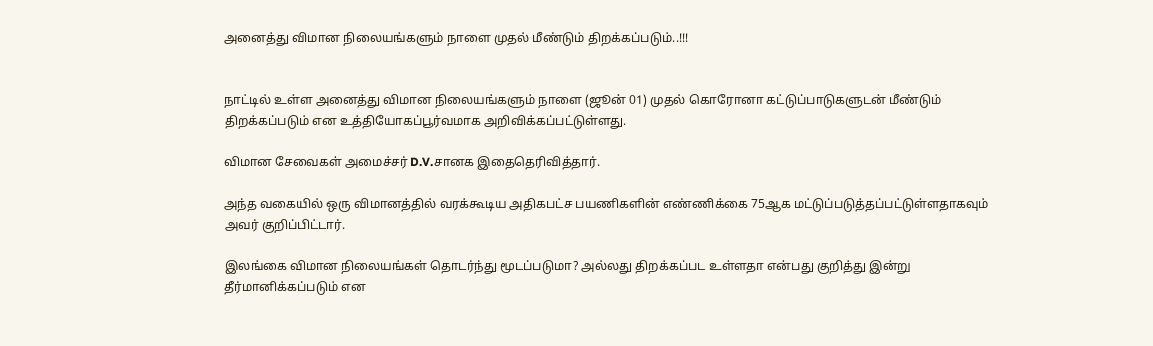அனைத்து விமான நிலையங்களும் நாளை முதல் மீண்டும் திறக்கப்படும்..!!!


நாட்டில் உள்ள அனைத்து விமான நிலையங்களும் நாளை (ஜூன் 01) முதல் கொரோனா கட்டுப்பாடுகளுடன் மீண்டும் திறக்கப்படும் என உத்தியோகப்பூர்வமாக அறிவிக்கப்பட்டுள்ளது.

விமான சேவைகள் அமைச்சர் D.V.சானக இதைதெரிவித்தார்.

அந்த வகையில் ஒரு விமானத்தில் வரக்கூடிய அதிகபட்ச பயணிகளின் எண்ணிக்கை 75ஆக மட்டுப்படுத்தப்பட்டுள்ளதாகவும் அவர் குறிப்பிட்டார்.

இலங்கை விமான நிலையங்கள் தொடர்ந்து மூடப்படுமா? அல்லது திறக்கப்பட உள்ளதா என்பது குறித்து இன்று தீர்மானிக்கப்படும் என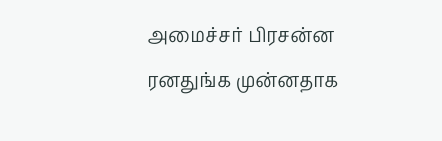அமைச்சர் பிரசன்ன ரனதுங்க முன்னதாக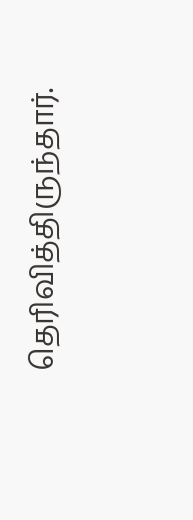தெரிவித்திருந்தார்.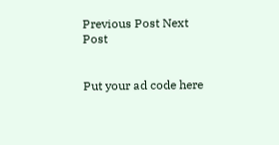Previous Post Next Post


Put your ad code here